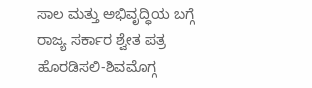ಸಾಲ ಮತ್ತು ಅಭಿವೃದ್ಧಿಯ ಬಗ್ಗೆ ರಾಜ್ಯ ಸರ್ಕಾರ ಶ್ವೇತ ಪತ್ರ ಹೊರಡಿಸಲಿ-ಶಿವಮೊಗ್ಗ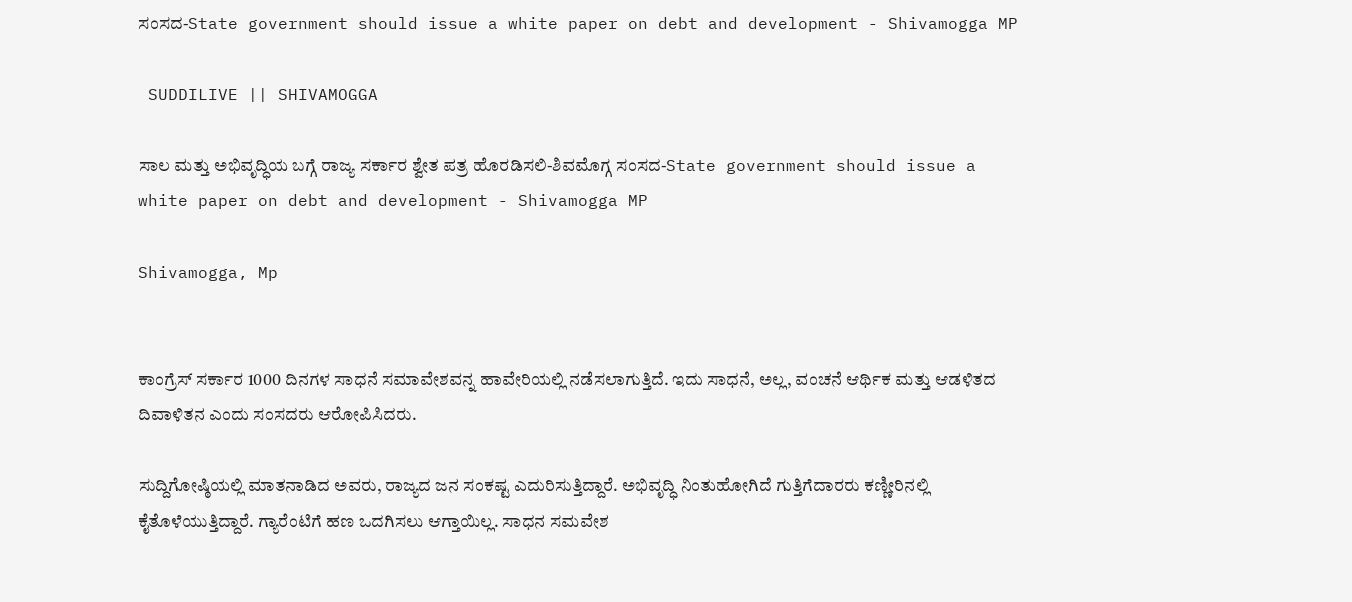ಸಂಸದ-State government should issue a white paper on debt and development - Shivamogga MP

 SUDDILIVE || SHIVAMOGGA

ಸಾಲ ಮತ್ತು ಅಭಿವೃದ್ಧಿಯ ಬಗ್ಗೆ ರಾಜ್ಯ ಸರ್ಕಾರ ಶ್ವೇತ ಪತ್ರ ಹೊರಡಿಸಲಿ-ಶಿವಮೊಗ್ಗ ಸಂಸದ-State government should issue a white paper on debt and development - Shivamogga MP

Shivamogga, Mp


ಕಾಂಗ್ರೆಸ್ ಸರ್ಕಾರ 1000 ದಿನಗಳ ಸಾಧನೆ ಸಮಾವೇಶವನ್ನ ಹಾವೇರಿಯಲ್ಲಿ ನಡೆಸಲಾಗುತ್ತಿದೆ. ಇದು ಸಾಧನೆ, ಅಲ್ಲ, ವಂಚನೆ ಆರ್ಥಿಕ ಮತ್ತು ಆಡಳಿತದ ದಿವಾಳಿತನ ಎಂದು ಸಂಸದರು ಆರೋಪಿಸಿದರು.

ಸುದ್ದಿಗೋಷ್ಠಿಯಲ್ಲಿ ಮಾತನಾಡಿದ ಅವರು, ರಾಜ್ಯದ ಜನ ಸಂಕಷ್ಟ ಎದುರಿಸುತ್ತಿದ್ದಾರೆ. ಅಭಿವೃದ್ಧಿ ನಿಂತುಹೋಗಿದೆ ಗುತ್ತಿಗೆದಾರರು ಕಣ್ಣೀರಿನಲ್ಲಿ ಕೈತೊಳೆಯುತ್ತಿದ್ದಾರೆ. ಗ್ಯಾರೆಂಟಿಗೆ ಹಣ ಒದಗಿಸಲು ಆಗ್ತಾಯಿಲ್ಲ. ಸಾಧನ ಸಮವೇಶ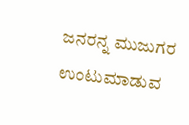ಜನರನ್ನ‌ ಮುಜುಗರ ಉಂಟುಮಾಡುವ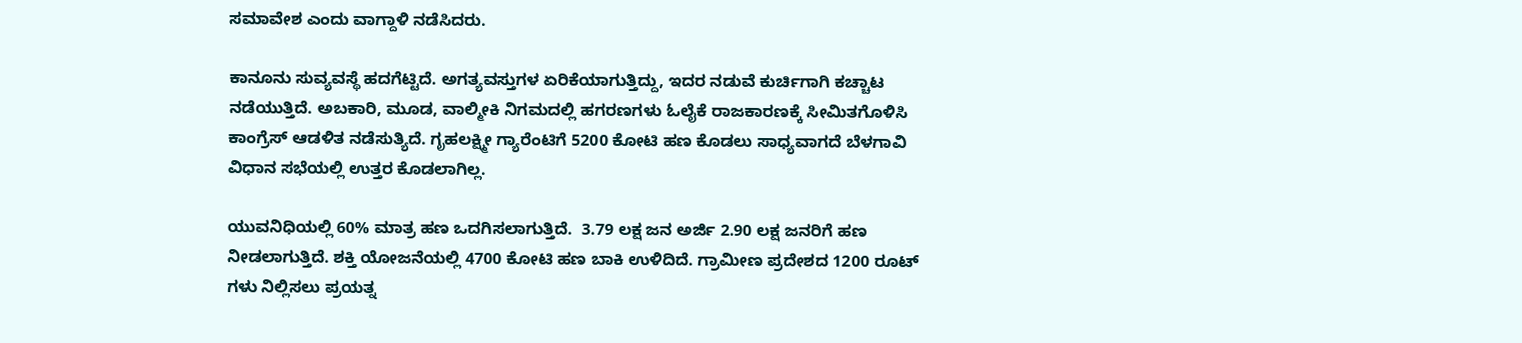ಸಮಾವೇಶ ಎಂದು ವಾಗ್ದಾಳಿ ನಡೆಸಿದರು.

ಕಾನೂನು ಸುವ್ಯವಸ್ಥೆ ಹದಗೆಟ್ಟಿದೆ. ಅಗತ್ಯವಸ್ತುಗಳ ಏರಿಕೆಯಾಗುತ್ತಿದ್ದು, ಇದರ ನಡುವೆ ಕುರ್ಚಿಗಾಗಿ ಕಚ್ಚಾಟ ನಡೆಯುತ್ತಿದೆ. ಅಬಕಾರಿ, ಮೂಡ, ವಾಲ್ಮೀಕಿ ನಿಗಮದಲ್ಲಿ ಹಗರಣಗಳು ಓಲೈಕೆ ರಾಜಕಾರಣಕ್ಕೆ ಸೀಮಿತಗೊಳಿಸಿ ಕಾಂಗ್ರೆಸ್ ಆಡಳಿತ ನಡೆಸುತ್ಯಿದೆ. ಗೃಹಲಕ್ಷ್ಮೀ ಗ್ಯಾರೆಂಟಿಗೆ 5200 ಕೋಟಿ ಹಣ ಕೊಡಲು ಸಾಧ್ಯವಾಗದೆ ಬೆಳಗಾವಿ ವಿಧಾನ ಸಭೆಯಲ್ಲಿ ಉತ್ತರ ಕೊಡಲಾಗಿಲ್ಲ.

ಯುವನಿಧಿಯಲ್ಲಿ 60% ಮಾತ್ರ ಹಣ ಒದಗಿಸಲಾಗುತ್ತಿದೆ.  3.79 ಲಕ್ಷ ಜನ ಅರ್ಜಿ 2.90 ಲಕ್ಷ ಜನರಿಗೆ ಹಣ ನೀಡಲಾಗುತ್ತಿದೆ. ಶಕ್ತಿ ಯೋಜನೆಯಲ್ಲಿ 4700 ಕೋಟಿ ಹಣ ಬಾಕಿ ಉಳಿದಿದೆ. ಗ್ರಾಮೀಣ ಪ್ರದೇಶದ 1200 ರೂಟ್ ಗಳು ನಿಲ್ಲಿಸಲು ಪ್ರಯತ್ನ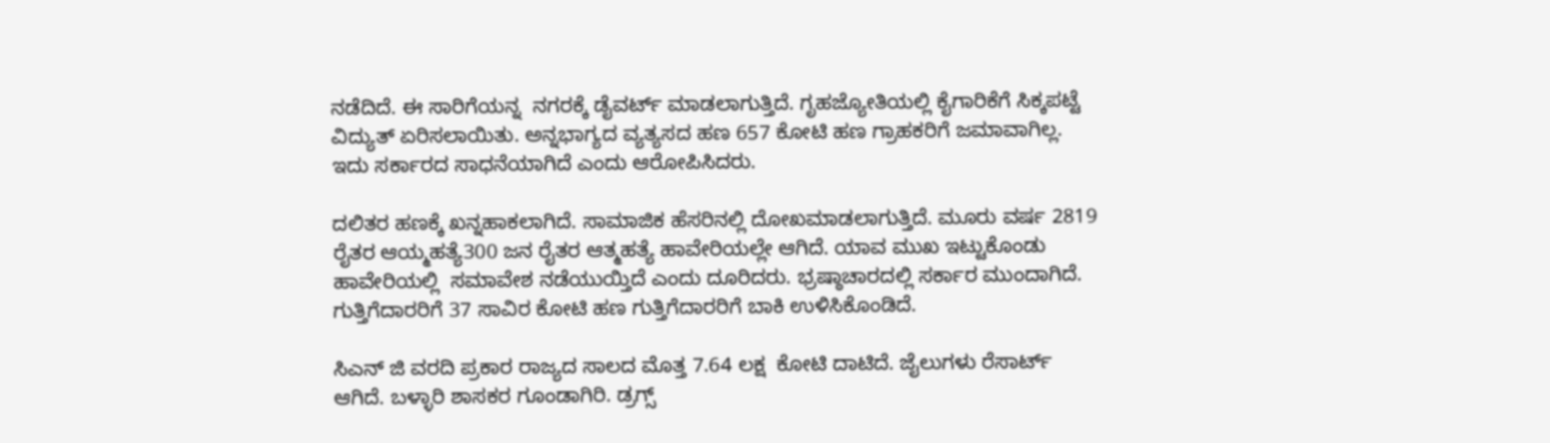ನಡೆದಿದೆ. ಈ ಸಾರಿಗೆಯನ್ನ  ನಗರಕ್ಕೆ ಡೈವರ್ಟ್ ಮಾಡಲಾಗುತ್ತಿದೆ. ಗೃಹಜ್ಯೋತಿಯಲ್ಲಿ ಕೈಗಾರಿಕೆಗೆ ಸಿಕ್ಕಪಟ್ಟೆ ವಿದ್ಯುತ್ ಏರಿಸಲಾಯಿತು. ಅನ್ನಭಾಗ್ಯದ ವ್ಯತ್ಯಸದ ಹಣ 657 ಕೋಟಿ ಹಣ ಗ್ರಾಹಕರಿಗೆ ಜಮಾವಾಗಿಲ್ಲ. ಇದು ಸರ್ಕಾರದ ಸಾಧನೆಯಾಗಿದೆ ಎಂದು ಆರೋಪಿಸಿದರು.

ದಲಿತರ ಹಣಕ್ಕೆ ಖನ್ನಹಾಕಲಾಗಿದೆ. ಸಾಮಾಜಿಕ ಹೆಸರಿನಲ್ಲಿ ದೋಖಮಾಡಲಾಗುತ್ತಿದೆ. ಮೂರು ವರ್ಷ 2819 ರೈತರ ಆಯ್ಮಹತ್ಯೆ300 ಜನ ರೈತರ ಆತ್ಮಹತ್ಯೆ ಹಾವೇರಿಯಲ್ಲೇ ಆಗಿದೆ. ಯಾವ ಮುಖ ಇಟ್ಟುಕೊಂಡು ಹಾವೇರಿಯಲ್ಲಿ  ಸಮಾವೇಶ ನಡೆಯುಯ್ತಿದೆ ಎಂದು ದೂರಿದರು. ಭ್ರಷ್ಠಾಚಾರದಲ್ಲಿ ಸರ್ಕಾರ ಮುಂದಾಗಿದೆ. ಗುತ್ತಿಗೆದಾರರಿಗೆ 37 ಸಾವಿರ ಕೋಟಿ ಹಣ ಗುತ್ತಿಗೆದಾರರಿಗೆ ಬಾಕಿ ಉಳಿಸಿಕೊಂಡಿದೆ.

ಸಿಎನ್ ಜಿ ವರದಿ ಪ್ರಕಾರ ರಾಜ್ಯದ ಸಾಲದ ಮೊತ್ತ 7.64 ಲಕ್ಷ  ಕೋಟಿ ದಾಟಿದೆ. ಜೈಲುಗಳು ರೆಸಾರ್ಟ್ ಆಗಿದೆ. ಬಳ್ಳಾರಿ ಶಾಸಕರ ಗೂಂಡಾಗಿರಿ. ಡ್ರಗ್ಸ್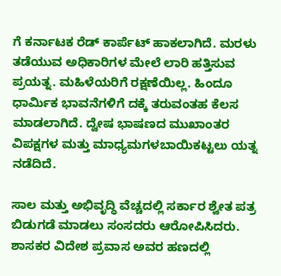ಗೆ ಕರ್ನಾಟಕ ರೆಡ್ ಕಾರ್ಪೆಟ್ ಹಾಕಲಾಗಿದೆ. ಮರಳು ತಡೆಯುವ ಅಧಿಕಾರಿಗಳ ಮೇಲೆ ಲಾರಿ ಹತ್ತಿಸುವ ಪ್ರಯತ್ನ. ಮಹಿಳೆಯರಿಗೆ ರಕ್ಷಣೆಯಿಲ್ಲ. ಹಿಂದೂ ಧಾರ್ಮಿಕ ಭಾವನೆಗಳಿಗೆ ದಕ್ಕೆ ತರುವಂತಹ ಕೆಲಸ ಮಾಡಲಾಗಿದೆ. ದ್ವೇಷ ಭಾಷಣದ ಮುಖಾಂತರ ವಿಪಕ್ಷಗಳ ಮತ್ತು ಮಾಧ್ಯಮಗಳ‌ಬಾಯಿಕಟ್ಟಲು ಯತ್ನ ನಡೆದಿದೆ.

ಸಾಲ ಮತ್ತು ಅಭಿವೃದ್ಧಿ ವೆಚ್ಚದಲ್ಲಿ ಸರ್ಕಾರ ಶ್ವೇತ ಪತ್ರ ಬಿಡುಗಡೆ ಮಾಡಲು ಸಂಸದರು ಆರೋಪಿಸಿದರು. ಶಾಸಕರ ವಿದೇಶ ಪ್ರವಾಸ ಅವರ ಹಣದಲ್ಲಿ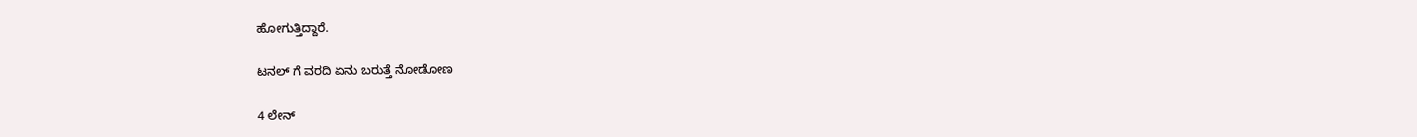ಹೋಗುತ್ತಿದ್ದಾರೆ.

ಟನಲ್ ಗೆ ವರದಿ ಏನು ಬರುತ್ತೆ ನೋಡೋಣ

4 ಲೇನ್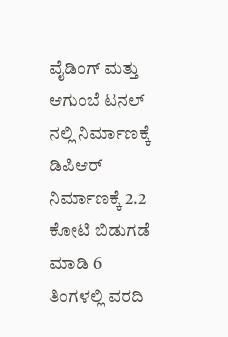ವೈಡಿಂಗ್ ಮತ್ತು ಆಗುಂಬೆ ಟನಲ್ ನಲ್ಲಿ ನಿರ್ಮಾಣಕ್ಕೆ ಡಿಪಿಆರ್ ನಿರ್ಮಾಣಕ್ಕೆ 2.2 ಕೋಟಿ ಬಿಡುಗಡೆ ಮಾಡಿ 6 ತಿಂಗಳಲ್ಲಿ ವರದಿ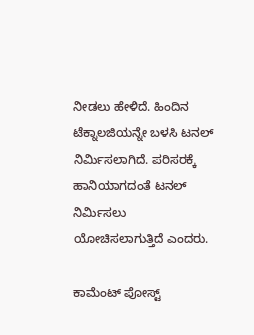ನೀಡಲು ಹೇಳಿದೆ. ಹಿಂದಿನ ಟೆಕ್ನಾಲಜಿಯನ್ನೇ ಬಳಸಿ ಟನಲ್ ನಿರ್ಮಿಸಲಾಗಿದೆ. ಪರಿಸರಕ್ಕೆ ಹಾನಿಯಾಗದಂತೆ ಟನಲ್ ನಿರ್ಮಿಸಲು ಯೋಚಿಸಲಾಗುತ್ತಿದೆ ಎಂದರು.

ಕಾಮೆಂಟ್‌‌ ಪೋಸ್ಟ್‌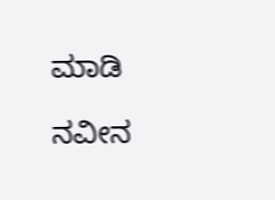ಮಾಡಿ

ನವೀನ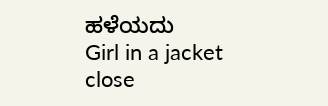ಹಳೆಯದು
Girl in a jacket
close